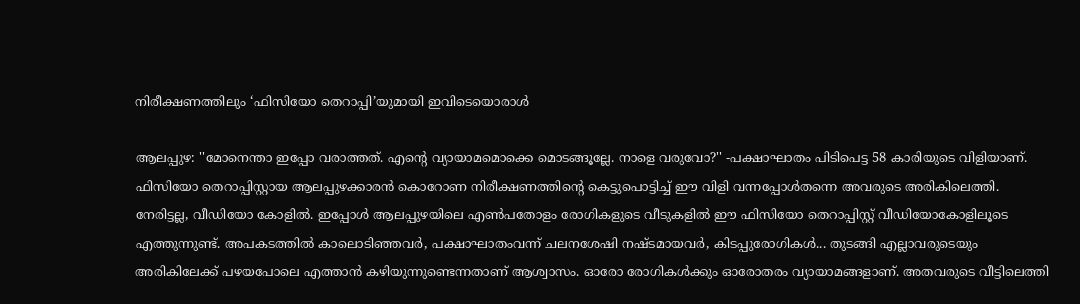നിരീക്ഷണത്തിലും ‘ഫിസിയോ തെറാപ്പി’യുമായി ഇവിടെയൊരാൾ

ആലപ്പുഴ: ''മോനെന്താ ഇപ്പോ വരാത്തത്. എന്റെ വ്യായാമമൊക്കെ മൊടങ്ങൂല്ലേ. നാളെ വരുവോ?'' -പക്ഷാഘാതം പിടിപെട്ട 58 കാരിയുടെ വിളിയാണ്. ഫിസിയോ തെറാപ്പിസ്റ്റായ ആലപ്പുഴക്കാരൻ കൊറോണ നിരീക്ഷണത്തിന്റെ കെട്ടുപൊട്ടിച്ച് ഈ വിളി വന്നപ്പോൾതന്നെ അവരുടെ അരികിലെത്തി. നേരിട്ടല്ല, വീഡിയോ കോളിൽ. ഇപ്പോൾ ആലപ്പുഴയിലെ എൺപതോളം രോഗികളുടെ വീടുകളിൽ ഈ ഫിസിയോ തെറാപ്പിസ്റ്റ് വീഡിയോകോളിലൂടെ എത്തുന്നുണ്ട്. അപകടത്തിൽ കാലൊടിഞ്ഞവർ, പക്ഷാഘാതംവന്ന് ചലനശേഷി നഷ്ടമായവർ, കിടപ്പുരോഗികൾ... തുടങ്ങി എല്ലാവരുടെയും അരികിലേക്ക് പഴയപോലെ എത്താൻ കഴിയുന്നുണ്ടെന്നതാണ് ആശ്വാസം. ഓരോ രോഗികൾക്കും ഓരോതരം വ്യായാമങ്ങളാണ്. അതവരുടെ വീട്ടിലെത്തി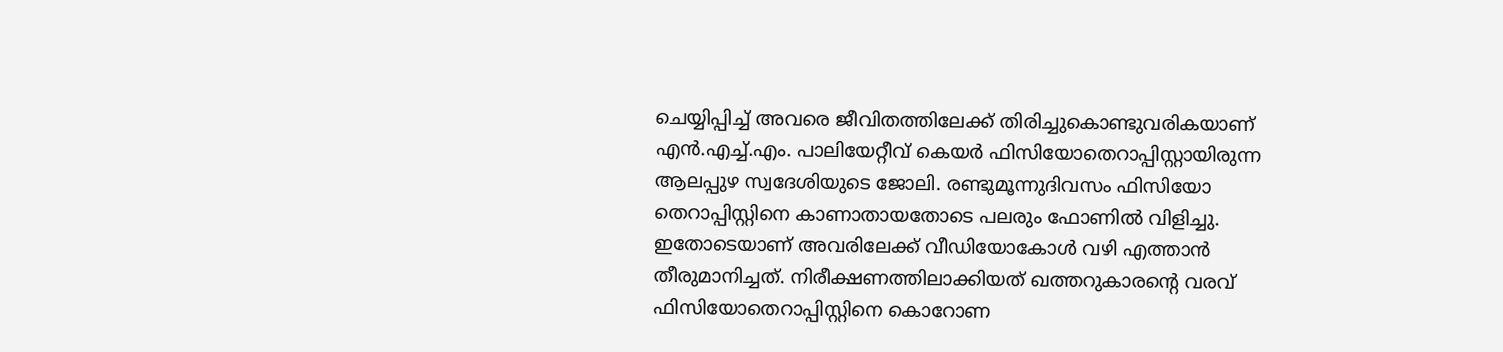ചെയ്യിപ്പിച്ച് അവരെ ജീവിതത്തിലേക്ക് തിരിച്ചുകൊണ്ടുവരികയാണ് എൻ.എച്ച്.എം. പാലിയേറ്റീവ് കെയർ ഫിസിയോതെറാപ്പിസ്റ്റായിരുന്ന ആലപ്പുഴ സ്വദേശിയുടെ ജോലി. രണ്ടുമൂന്നുദിവസം ഫിസിയോ തെറാപ്പിസ്റ്റിനെ കാണാതായതോടെ പലരും ഫോണിൽ വിളിച്ചു. ഇതോടെയാണ് അവരിലേക്ക് വീഡിയോകോൾ വഴി എത്താൻ തീരുമാനിച്ചത്. നിരീക്ഷണത്തിലാക്കിയത് ഖത്തറുകാരന്റെ വരവ് ഫിസിയോതെറാപ്പിസ്റ്റിനെ കൊറോണ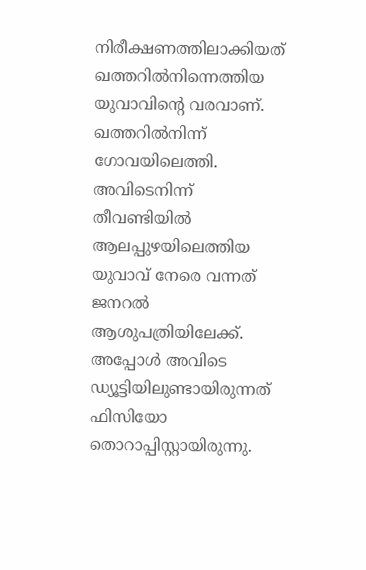നിരീക്ഷണത്തിലാക്കിയത് ഖത്തറിൽനിന്നെത്തിയ യുവാവിന്റെ വരവാണ്. ഖത്തറിൽനിന്ന് ഗോവയിലെത്തി. അവിടെനിന്ന് തീവണ്ടിയിൽ ആലപ്പുഴയിലെത്തിയ യുവാവ് നേരെ വന്നത് ജനറൽ ആശുപത്രിയിലേക്ക്. അപ്പോൾ അവിടെ ഡ്യൂട്ടിയിലുണ്ടായിരുന്നത് ഫിസിയോ തൊറാപ്പിസ്റ്റായിരുന്നു.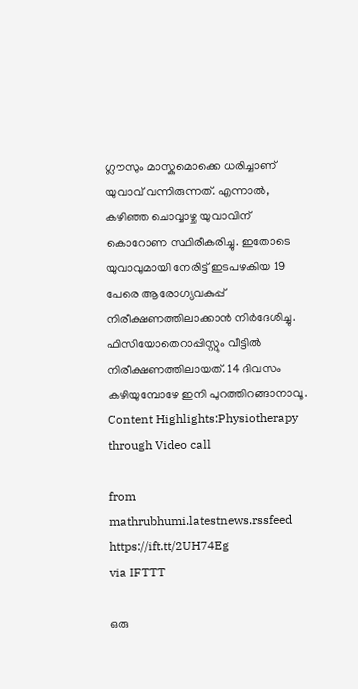ഗ്ലൗസും മാസ്കുമൊക്കെ ധരിച്ചാണ് യുവാവ് വന്നിരുന്നത്. എന്നാൽ, കഴിഞ്ഞ ചൊവ്വാഴ്ച യുവാവിന് കൊറോണ സ്ഥിരീകരിച്ചു. ഇതോടെ യുവാവുമായി നേരിട്ട് ഇടപഴകിയ 19 പേരെ ആരോഗ്യവകുപ്പ് നിരീക്ഷണത്തിലാക്കാൻ നിർദേശിച്ചു. ഫിസിയോതെറാപ്പിസ്റ്റും വീട്ടിൽ നിരീക്ഷണത്തിലായത്. 14 ദിവസം കഴിയുമ്പോഴേ ഇനി പുറത്തിറങ്ങാനാവൂ. Content Highlights:Physiotherapy through Video call

from mathrubhumi.latestnews.rssfeed https://ift.tt/2UH74Eg
via IFTTT

ഒരു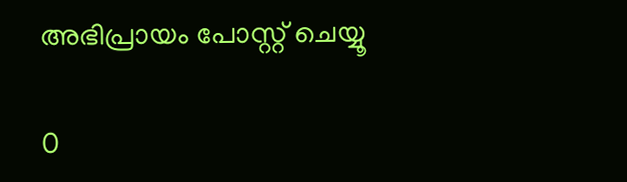അഭിപ്രായം പോസ്റ്റ് ചെയ്യൂ

0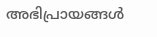അഭിപ്രായങ്ങള്‍